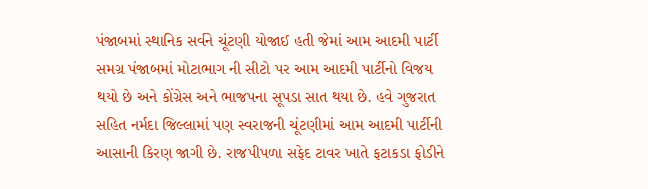પંજાબમાં સ્થાનિક સર્વને ચૂંટણી યોજાઈ હતી જેમાં આમ આદમી પાર્ટી સમગ્ર પંજાબમાં મોટાભાગ ની સીટો પર આમ આદમી પાર્ટીનો વિજય થયો છે અને કોંગ્રેસ અને ભાજપના સૂપડા સાત થયા છે. હવે ગુજરાત સહિત નર્મદા જિલ્લામાં પણ સ્વરાજની ચૂંટણીમાં આમ આદમી પાર્ટીની આસાની કિરણ જાગી છે. રાજપીપળા સફેદ ટાવર ખાતે ફટાકડા ફોડીને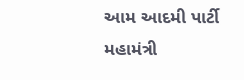આમ આદમી પાર્ટી મહામંત્રી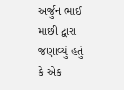અર્જુન ભાઈ માછી દ્વારા જણાવ્યું હતું કે એક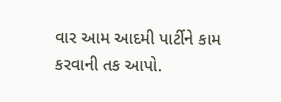વાર આમ આદમી પાર્ટીને કામ કરવાની તક આપો.